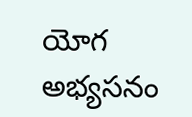యోగ అభ్యసనం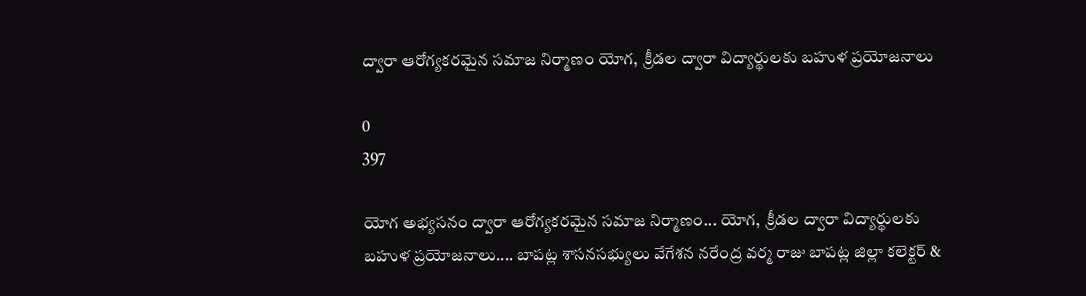ద్వారా ఆరోగ్యకరమైన సమాజ నిర్మాణం యోగ,  క్రీడల ద్వారా విద్యార్థులకు బహుళ ప్రయోజనాలు

0
397

యోగ అభ్యసనం ద్వారా ఆరోగ్యకరమైన సమాజ నిర్మాణం... యోగ,  క్రీడల ద్వారా విద్యార్థులకు బహుళ ప్రయోజనాలు.... బాపట్ల శాసనసభ్యులు వేగేశన నరేంద్ర వర్మ రాజు బాపట్ల జిల్లా కలెక్టర్ &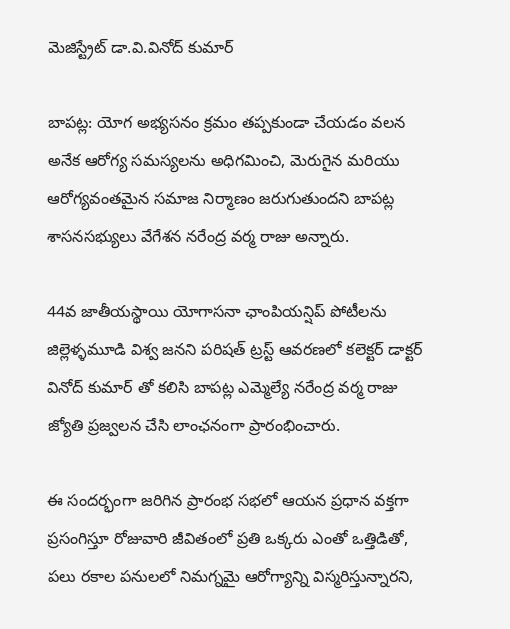మెజిస్ట్రేట్ డా.వి.వినోద్ కుమార్

బాపట్ల: యోగ అభ్యసనం క్రమం తప్పకుండా చేయడం వలన అనేక ఆరోగ్య సమస్యలను అధిగమించి, మెరుగైన మరియు  ఆరోగ్యవంతమైన సమాజ నిర్మాణం జరుగుతుందని బాపట్ల శాసనసభ్యులు వేగేశన నరేంద్ర వర్మ రాజు అన్నారు.

44వ జాతీయస్థాయి యోగాసనా ఛాంపియన్షిప్ పోటీలను  జిల్లెళ్ళమూడి విశ్వ జనని పరిషత్ ట్రస్ట్ ఆవరణలో కలెక్టర్ డాక్టర్ వినోద్ కుమార్ తో కలిసి బాపట్ల ఎమ్మెల్యే నరేంద్ర వర్మ రాజు జ్యోతి ప్రజ్వలన చేసి లాంఛనంగా ప్రారంభించారు.

ఈ సందర్భంగా జరిగిన ప్రారంభ సభలో ఆయన ప్రధాన వక్తగా ప్రసంగిస్తూ రోజువారి జీవితంలో ప్రతి ఒక్కరు ఎంతో ఒత్తిడితో, పలు రకాల పనులలో నిమగ్నమై ఆరోగ్యాన్ని విస్మరిస్తున్నారని,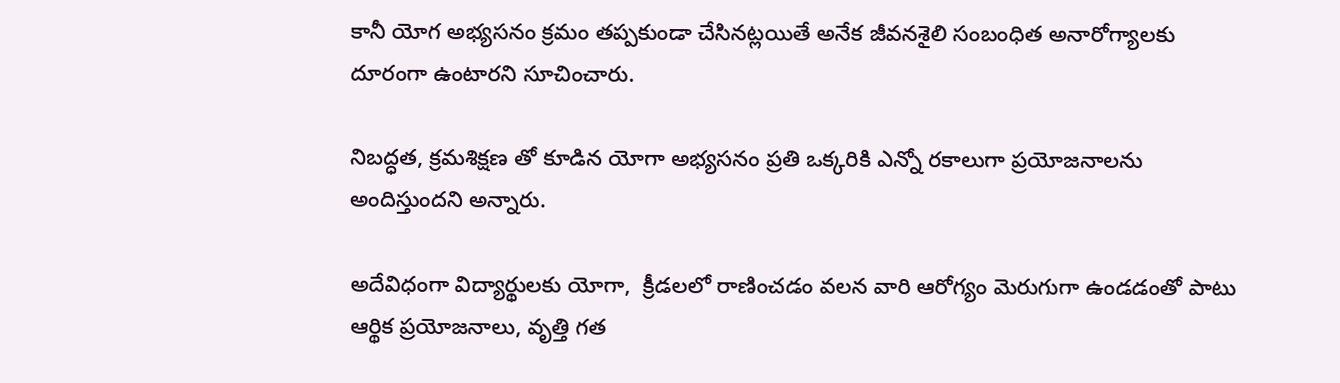కానీ యోగ అభ్యసనం క్రమం తప్పకుండా చేసినట్లయితే అనేక జీవనశైలి సంబంధిత అనారోగ్యాలకు దూరంగా ఉంటారని సూచించారు.

నిబద్ధత, క్రమశిక్షణ తో కూడిన యోగా అభ్యసనం ప్రతి ఒక్కరికి ఎన్నో రకాలుగా ప్రయోజనాలను అందిస్తుందని అన్నారు.

అదేవిధంగా విద్యార్థులకు యోగా,  క్రీడలలో రాణించడం వలన వారి ఆరోగ్యం మెరుగుగా ఉండడంతో పాటు ఆర్థిక ప్రయోజనాలు, వృత్తి గత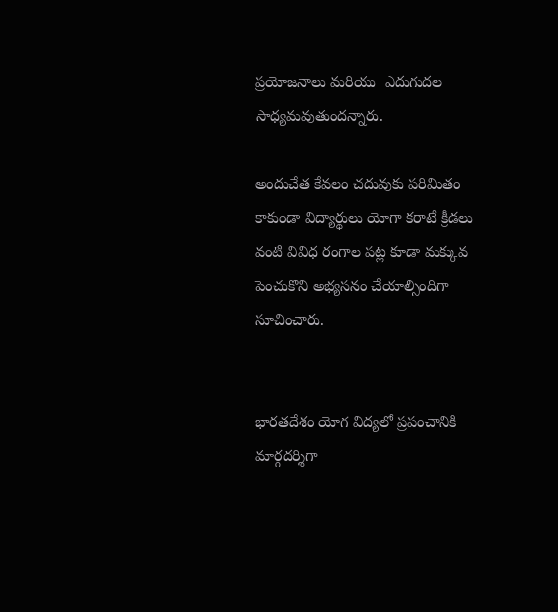ప్రయోజనాలు మరియు  ఎదుగుదల సాధ్యమవుతుందన్నారు.

అందుచేత కేవలం చదువుకు పరిమితం కాకుండా విద్యార్థులు యోగా కరాటే క్రీడలు వంటి వివిధ రంగాల పట్ల కూడా మక్కువ పెంచుకొని అభ్యసనం చేయాల్సిందిగా సూచించారు.


భారతదేశం యోగ విద్యలో ప్రపంచానికి మార్గదర్శిగా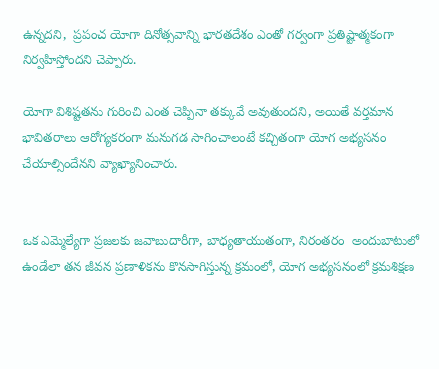ఉన్నదని,  ప్రపంచ యోగా దినోత్సవాన్ని భారతదేశం ఎంతో గర్వంగా ప్రతిష్టాత్మకంగా నిర్వహిస్తోందని చెప్పారు.

యోగా విశిష్టతను గురించి ఎంత చెప్పినా తక్కువే అవుతుందని, అయితే వర్తమాన భావితరాలు ఆరోగ్యకరంగా మనుగడ సాగించాలంటే కచ్చితంగా యోగ అభ్యసనం చేయాల్సిందేనని వ్యాఖ్యానించారు.


ఒక ఎమ్మెల్యేగా ప్రజలకు జవాబుదారీగా, బాధ్యతాయుతంగా, నిరంతరం  అందుబాటులో  ఉండేలా తన జీవన ప్రణాళికను కొనసాగిస్తున్న క్రమంలో, యోగ అభ్యసనంలో క్రమశిక్షణ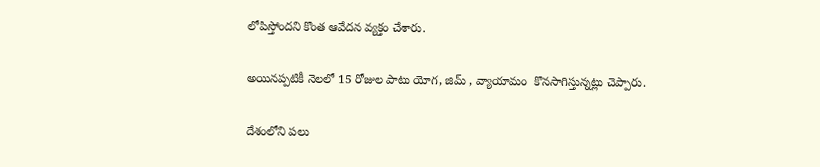లోపిస్తోందని కొంత ఆవేదన వ్యక్తం చేశారు.

అయినప్పటికీ నెలలో 15 రోజుల పాటు యోగ, జిమ్ , వ్యాయామం  కొనసాగిస్తున్నట్లు చెప్పారు.

దేశంలోని పలు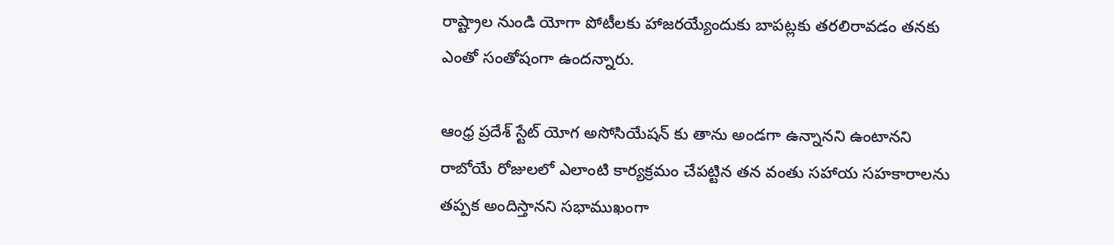రాష్ట్రాల నుండి యోగా పోటీలకు హాజరయ్యేందుకు బాపట్లకు తరలిరావడం తనకు ఎంతో సంతోషంగా ఉందన్నారు.

ఆంధ్ర ప్రదేశ్ స్టేట్ యోగ అసోసియేషన్ కు తాను అండగా ఉన్నానని ఉంటానని రాబోయే రోజులలో ఎలాంటి కార్యక్రమం చేపట్టిన తన వంతు సహాయ సహకారాలను తప్పక అందిస్తానని సభాముఖంగా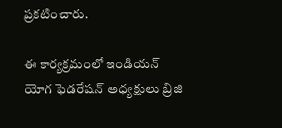ప్రకటించారు.

ఈ కార్యక్రమంలో ఇండియన్ యోగ ఫెడరేషన్ అధ్యక్షులు బ్రిజి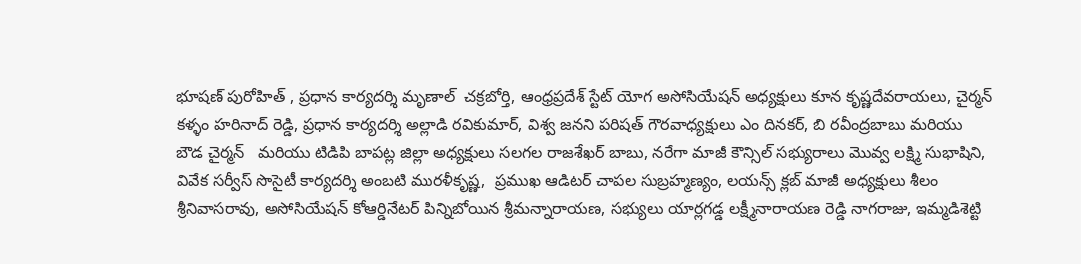భూషణ్ పురోహిత్ , ప్రధాన కార్యదర్శి మృణాల్  చక్రబోర్తి, ఆంధ్రప్రదేశ్ స్టేట్ యోగ అసోసియేషన్ అధ్యక్షులు కూన కృష్ణదేవరాయలు, చైర్మన్ కళ్ళం హరినాద్ రెడ్డి, ప్రధాన కార్యదర్శి అల్లాడి రవికుమార్, విశ్వ జనని పరిషత్ గౌరవాధ్యక్షులు ఎం దినకర్, బి రవీంద్రబాబు మరియు
బౌడ చైర్మన్   మరియు టిడిపి బాపట్ల జిల్లా అధ్యక్షులు సలగల రాజశేఖర్ బాబు, నరేగా మాజీ కౌన్సిల్ సభ్యురాలు మొవ్వ లక్ష్మి సుభాషిని,  వివేక సర్వీస్ సొసైటీ కార్యదర్శి అంబటి మురళీకృష్ణ,  ప్రముఖ ఆడిటర్ చాపల సుబ్రహ్మణ్యం, లయన్స్ క్లబ్ మాజీ అధ్యక్షులు శీలం శ్రీనివాసరావు, అసోసియేషన్ కోఆర్డినేటర్ పిన్నిబోయిన శ్రీమన్నారాయణ, సభ్యులు యార్లగడ్డ లక్ష్మీనారాయణ రెడ్డి నాగరాజు, ఇమ్మడిశెట్టి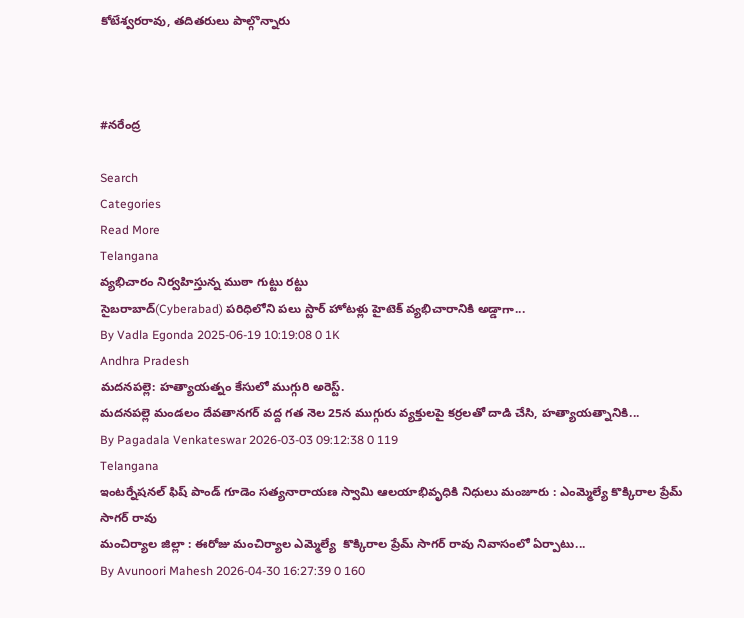కోటేశ్వరరావు, తదితరులు పాల్గొన్నారు



#నరేంద్ర

Search
Categories
Read More
Telangana
వ్యభిచారం నిర్వహిస్తున్న ముఠా గుట్టు రట్టు
సైబరాబాద్‌(Cyberabad) పరిధిలోని పలు స్టార్‌ హోటళ్లు హైటెక్‌ వ్యభిచారానికి అడ్డాగా...
By Vadla Egonda 2025-06-19 10:19:08 0 1K
Andhra Pradesh
మదనపల్లె: హత్యాయత్నం కేసులో ముగ్గురి అరెస్ట్.
మదనపల్లె మండలం దేవతానగర్ వద్ద గత నెల 25న ముగ్గురు వ్యక్తులపై కర్రలతో దాడి చేసి, హత్యాయత్నానికి...
By Pagadala Venkateswar 2026-03-03 09:12:38 0 119
Telangana
ఇంటర్నేషనల్ ఫిష్ పాండ్ గూడెం సత్యనారాయణ స్వామి ఆలయాభివృధికి నిధులు మంజూరు : ఎంమ్మెల్యే కొక్కిరాల ప్రేమ్ సాగర్ రావు
మంచిర్యాల జిల్లా : ఈరోజు మంచిర్యాల ఎమ్మెల్యే  కొక్కిరాల ప్రేమ్ సాగర్ రావు నివాసంలో ఏర్పాటు...
By Avunoori Mahesh 2026-04-30 16:27:39 0 160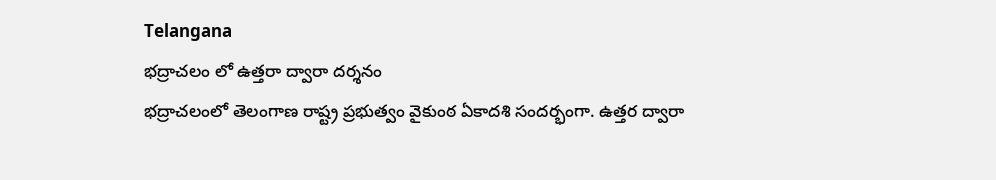Telangana
భద్రాచలం లో ఉత్తరా ద్వారా దర్శనం
భద్రాచలంలో తెలంగాణ రాష్ట్ర ప్రభుత్వం వైకుంఠ ఏకాదశి సందర్భంగా. ఉత్తర ద్వారా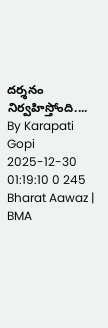దర్శనం నిర్వహిస్తోంది....
By Karapati Gopi 2025-12-30 01:19:10 0 245
Bharat Aawaz | BMA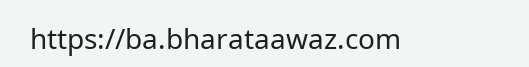https://ba.bharataawaz.com